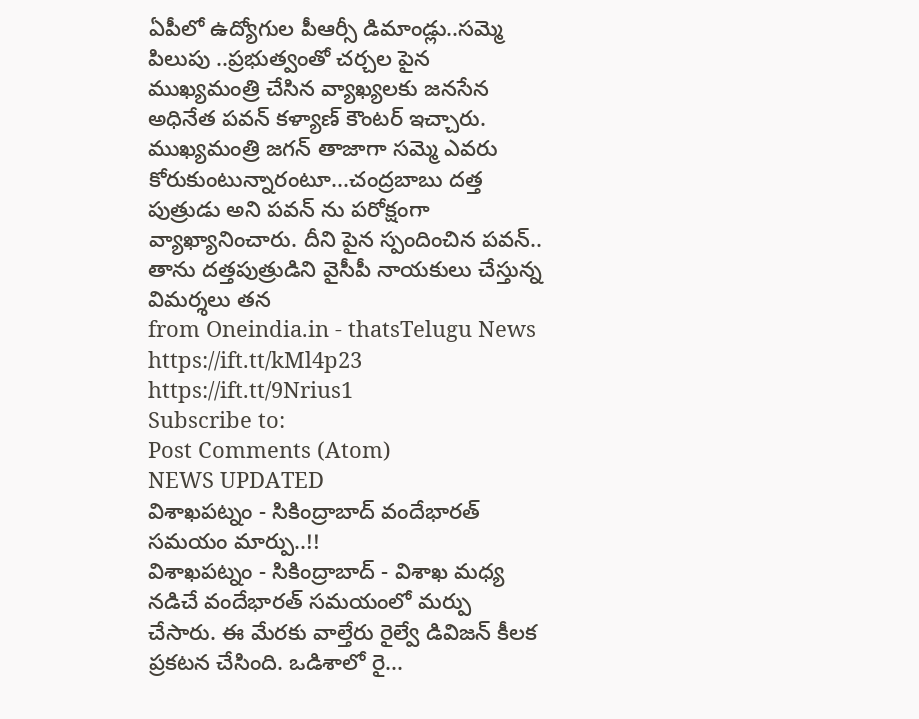ఏపీలో ఉద్యోగుల పీఆర్సీ డిమాండ్లు..సమ్మె పిలుపు ..ప్రభుత్వంతో చర్చల పైన ముఖ్యమంత్రి చేసిన వ్యాఖ్యలకు జనసేన అధినేత పవన్ కళ్యాణ్ కౌంటర్ ఇచ్చారు. ముఖ్యమంత్రి జగన్ తాజాగా సమ్మె ఎవరు కోరుకుంటున్నారంటూ...చంద్రబాబు దత్త పుత్రుడు అని పవన్ ను పరోక్షంగా వ్యాఖ్యానించారు. దీని పైన స్పందించిన పవన్.. తాను దత్తపుత్రుడిని వైసీపీ నాయకులు చేస్తున్న విమర్శలు తన
from Oneindia.in - thatsTelugu News https://ift.tt/kMl4p23
https://ift.tt/9Nrius1
Subscribe to:
Post Comments (Atom)
NEWS UPDATED
విశాఖపట్నం - సికింద్రాబాద్ వందేభారత్ సమయం మార్పు..!!
విశాఖపట్నం - సికింద్రాబాద్ - విశాఖ మధ్య నడిచే వందేభారత్ సమయంలో మర్పు చేసారు. ఈ మేరకు వాల్తేరు రైల్వే డివిజన్ కీలక ప్రకటన చేసింది. ఒడిశాలో రై...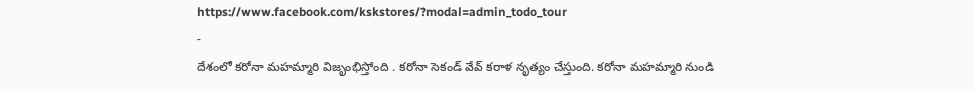https://www.facebook.com/kskstores/?modal=admin_todo_tour
-
దేశంలో కరోనా మహమ్మారి విజృంభిస్తోంది . కరోనా సెకండ్ వేవ్ కరాళ నృత్యం చేస్తుంది. కరోనా మహమ్మారి నుండి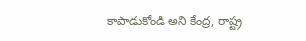కాపాడుకోండి అని కేంద్ర, రాష్ట్ర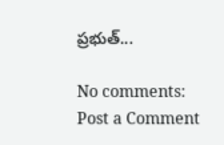ప్రభుత్...

No comments:
Post a Comment